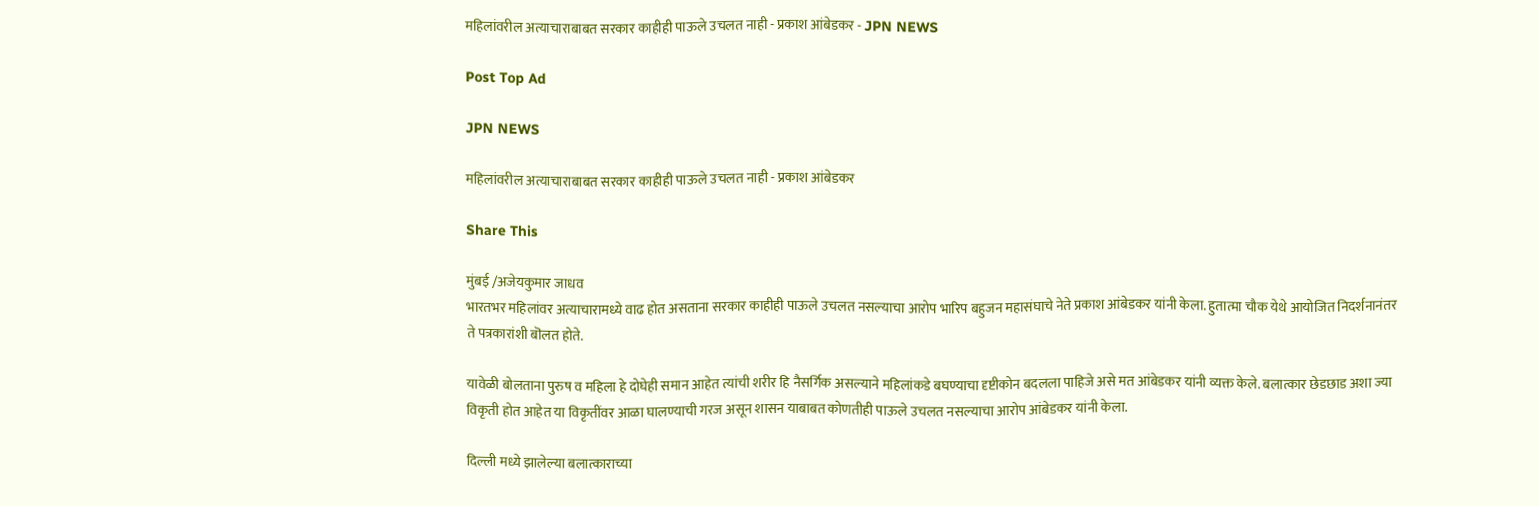महिलांवरील अत्याचाराबाबत सरकार काहीही पाऊले उचलत नाही - प्रकाश आंबेडकर - JPN NEWS

Post Top Ad

JPN NEWS

महिलांवरील अत्याचाराबाबत सरकार काहीही पाऊले उचलत नाही - प्रकाश आंबेडकर

Share This

मुंबई /अजेयकुमार जाधव
भारतभर महिलांवर अत्याचारामध्ये वाढ होत असताना सरकार काहीही पाऊले उचलत नसल्याचा आरोप भारिप बहुजन महासंघाचे नेते प्रकाश आंबेडकर यांनी केला. हुतात्मा चौक येथे आयोजित निदर्शनानंतर ते पत्रकारांशी बॊलत होते.

यावेळी बोलताना पुरुष व महिला हे दोघेही समान आहेत त्यांची शरीर हि नैसर्गिक असल्याने महिलांकडे बघण्याचा दृष्टीकोन बदलला पाहिजे असे मत आंबेडकर यांनी व्यक्त केले. बलात्कार छेडछाड अशा ज्या विकृती होत आहेत या विकृतींवर आळा घालण्याची गरज असून शासन याबाबत कोणतीही पाऊले उचलत नसल्याचा आरोप आंबेडकर यांनी केला.

दिल्ली मध्ये झालेल्या बलात्काराच्या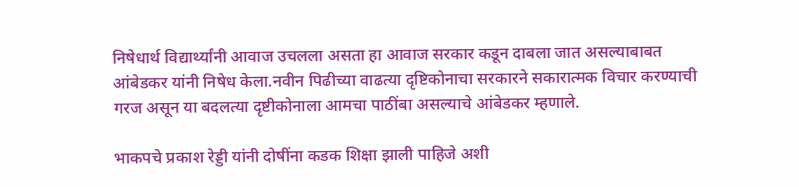निषेधार्थ विद्यार्थ्यांनी आवाज उचलला असता हा आवाज सरकार कडून दाबला जात असल्याबाबत आंबेडकर यांनी निषेध केला.नवीन पिढीच्या वाढत्या दृष्टिकोनाचा सरकारने सकारात्मक विचार करण्याची गरज असून या बदलत्या दृष्टीकोनाला आमचा पाठींबा असल्याचे आंबेडकर म्हणाले.

भाकपचे प्रकाश रेड्डी यांनी दोषींना कडक शिक्षा झाली पाहिजे अशी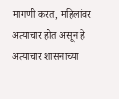मागणी करत, महिलांवर अत्याचार होत असून हे अत्याचार शासनाच्या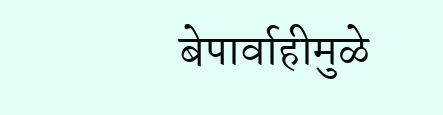बेपार्वाहीमुळे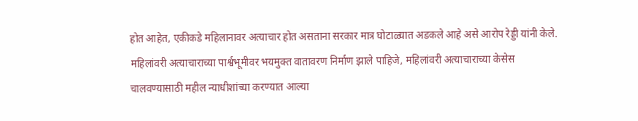होत आहेत, एकीकडे महिलानावर अत्याचार होत असताना सरकार मात्र घोटाळ्यात अडकले आहे असे आरोप रेड्डी यांनी केले. महिलांवरी अत्याचाराच्या पार्श्वभूमीवर भयमुक्त वातावरण निर्माण झाले पाहिजे, महिलांवरी अत्याचाराच्या केसेस चालवण्यासाठी महील न्याधीशांच्या करण्यात आल्या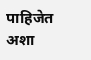पाहिजेत अशा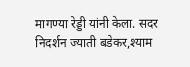मागण्या रेड्डी यांनी केला. सदर निदर्शन ज्याती बडेकर,श्याम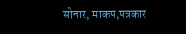सोनार, माकप,पत्रकार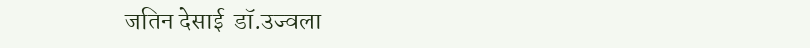जतिन देसाई  डॉ.उज्वला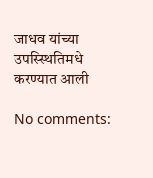जाधव यांच्या उपस्स्थितिमधे करण्यात आली

No comments: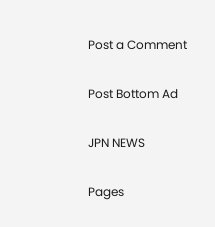Post a Comment

Post Bottom Ad

JPN NEWS

Pages